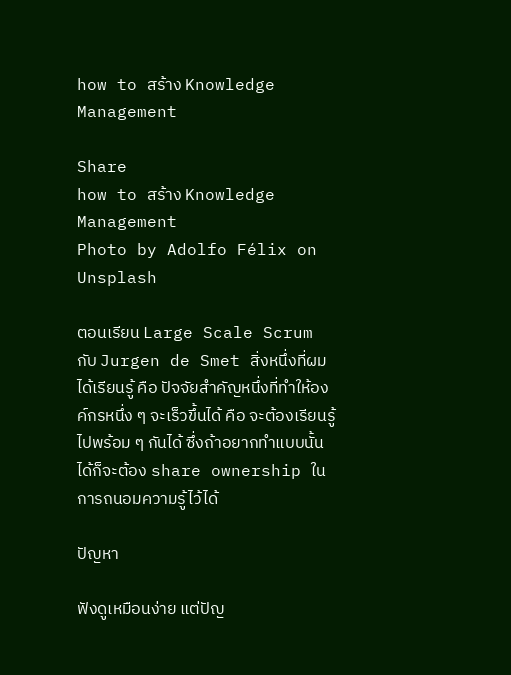how to สร้าง Knowledge Management

Share
how to สร้าง Knowledge Management
Photo by Adolfo Félix on Unsplash

ตอนเรียน Large Scale Scrum กับ Jurgen de Smet สิ่งหนึ่งที่ผมได้เรียนรู้ คือ ปัจจัยสำคัญหนึ่งที่ทำให้องค์กรหนึ่ง ๆ จะเร็วขึ้นได้ คือ จะต้องเรียนรู้ไปพร้อม ๆ กันได้ ซึ่งถ้าอยากทำแบบนั้นได้ก็จะต้อง share ownership ในการถนอมความรู้ไว้ได้

ปัญหา

ฟังดูเหมือนง่าย แต่ปัญ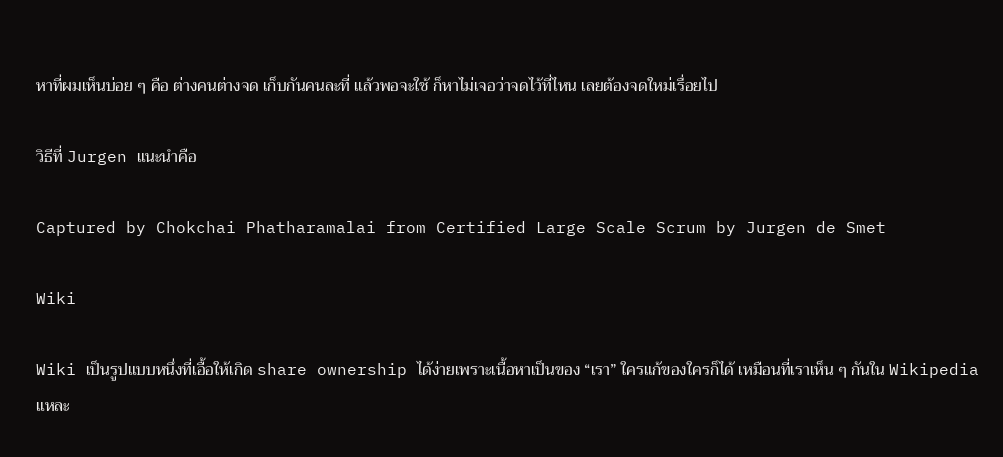หาที่ผมเห็นบ่อย ๆ คือ ต่างคนต่างจด เก็บกันคนละที่ แล้วพอจะใช้ ก็หาไม่เจอว่าจดไว้ที่ไหน เลยต้องจดใหม่เรื่อยไป

วิธีที่ Jurgen แนะนำคือ

Captured by Chokchai Phatharamalai from Certified Large Scale Scrum by Jurgen de Smet

Wiki

Wiki เป็นรูปแบบหนึ่งที่เอื้อให้เกิด share ownership ได้ง่ายเพราะเนื้อหาเป็นของ “เรา” ใครแก้ของใครก็ได้ เหมือนที่เราเห็น ๆ กันใน Wikipedia แหละ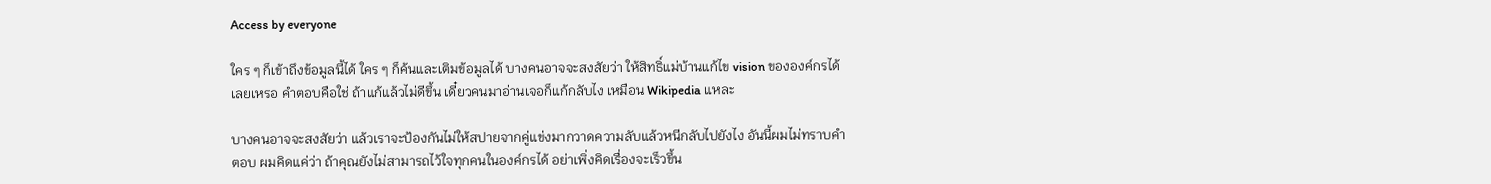Access by everyone

ใคร ๆ ก็เข้าถึงข้อมูลนี้ได้ ใคร ๆ ก็ค้นและเติมข้อมูลได้ บางคนอาจจะสงสัยว่า ให้สิทธิ์แม่บ้านแก้ไข vision ขององค์กรได้เลยเหรอ คำตอบคือใช่ ถ้าแก้แล้วไม่ดีขึ้น เดี๋ยวคนมาอ่านเจอก็แก้กลับไง เหมือน Wikipedia แหละ

บางคนอาจจะสงสัยว่า แล้วเราจะป้องกันไม่ให้สปายจากคู่แข่งมากวาดความลับแล้วหนีกลับไปยังไง อันนี้ผมไม่ทราบคำตอบ ผมคิดแค่ว่า ถ้าคุณยังไม่สามารถไว้ใจทุกคนในองค์กรได้ อย่าเพิ่งคิดเรื่องจะเร็วขึ้น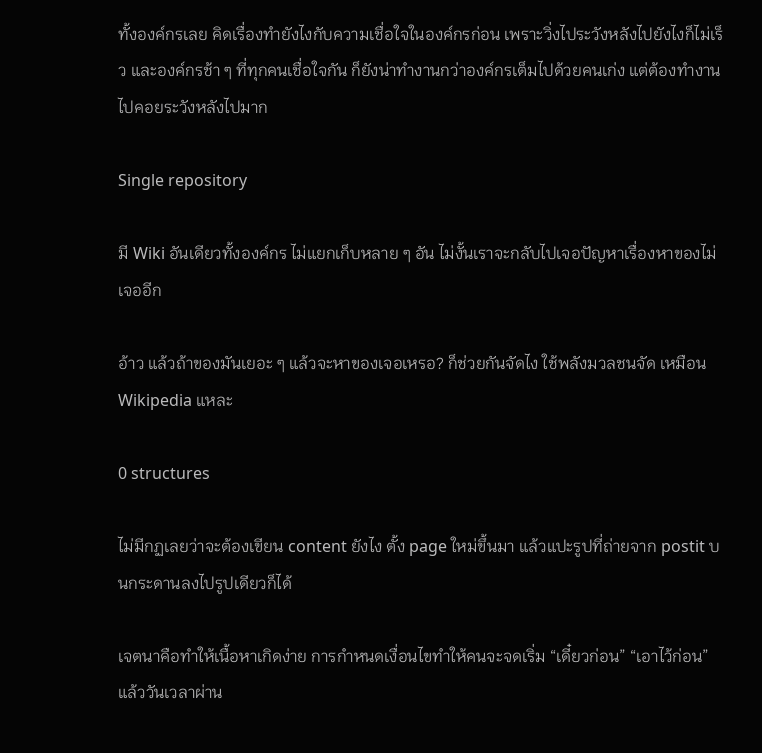ทั้งองค์กรเลย คิดเรื่องทำยังไงกับความเชื่อใจในองค์กรก่อน เพราะวิ่งไประวังหลังไปยังไงก็ไม่เร็ว และองค์กรช้า ๆ ที่ทุกคนเชื่อใจกัน ก็ยังน่าทำงานกว่าองค์กรเต็มไปด้วยคนเก่ง แต่ต้องทำงานไปคอยระวังหลังไปมาก

Single repository

มี Wiki อันเดียวทั้งองค์กร ไม่แยกเก็บหลาย ๆ อัน ไม่งั้นเราจะกลับไปเจอปัญหาเรื่องหาของไม่เจออีก

อ้าว แล้วถ้าของมันเยอะ ๆ แล้วจะหาของเจอเหรอ? ก็ช่วยกันจัดไง ใช้พลังมวลชนจัด เหมือน Wikipedia แหละ

0 structures

ไม่มีกฏเลยว่าจะต้องเขียน content ยังไง ตั้ง page ใหม่ขึ้นมา แล้วแปะรูปที่ถ่ายจาก postit บนกระดานลงไปรูปเดียวก็ได้

เจตนาคือทำให้เนื้อหาเกิดง่าย การกำหนดเงื่อนไขทำให้คนจะจดเริ่ม “เดี๋ยวก่อน” “เอาไว้ก่อน” แล้ววันเวลาผ่าน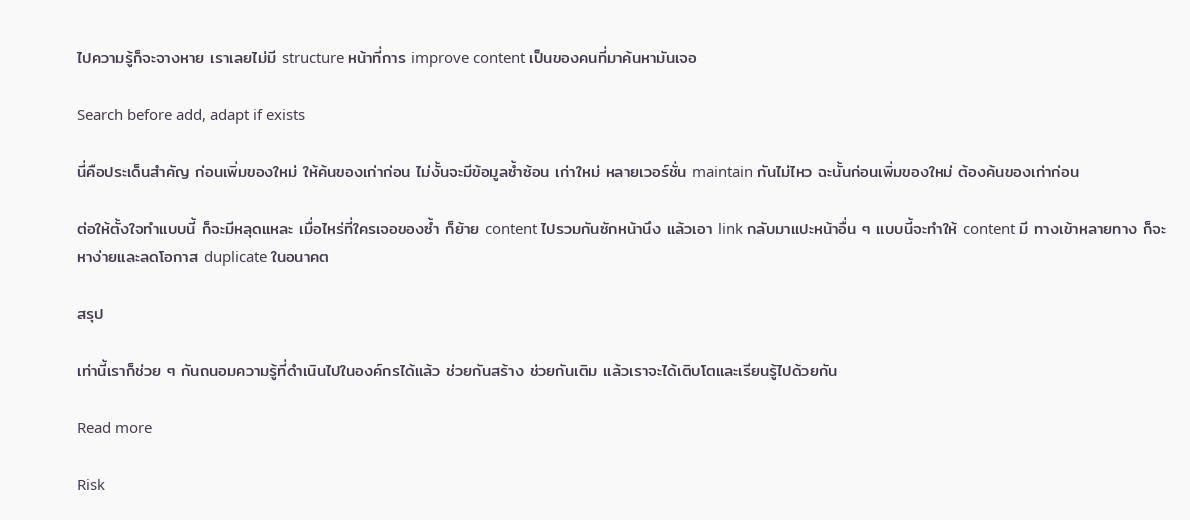ไปความรู้ก็จะจางหาย เราเลยไม่มี structure หน้าที่การ improve content เป็นของคนที่มาค้นหามันเจอ

Search before add, adapt if exists

นี่คือประเด็นสำคัญ ก่อนเพิ่มของใหม่ ให้ค้นของเก่าก่อน ไม่งั้นจะมีข้อมูลซ้ำซ้อน เก่าใหม่ หลายเวอร์ชั่น maintain กันไม่ไหว ฉะนั้นก่อนเพิ่มของใหม่ ต้องค้นของเก่าก่อน

ต่อให้ตั้งใจทำแบบนี้ ก็จะมีหลุดแหละ เมื่อไหร่ที่ใครเจอของซ้ำ ก็ย้าย content ไปรวมกันซักหน้านึง แล้วเอา link กลับมาแปะหน้าอื่น ๆ แบบนี้จะทำให้ content มี ทางเข้าหลายทาง ก็จะหาง่ายและลดโอกาส duplicate ในอนาคต

สรุป

เท่านี้เราก็ช่วย ๆ กันถนอมความรู้ที่ดำเนินไปในองค์กรได้แล้ว ช่วยกันสร้าง ช่วยกันเติม แล้วเราจะได้เติบโตและเรียนรู้ไปด้วยกัน

Read more

Risk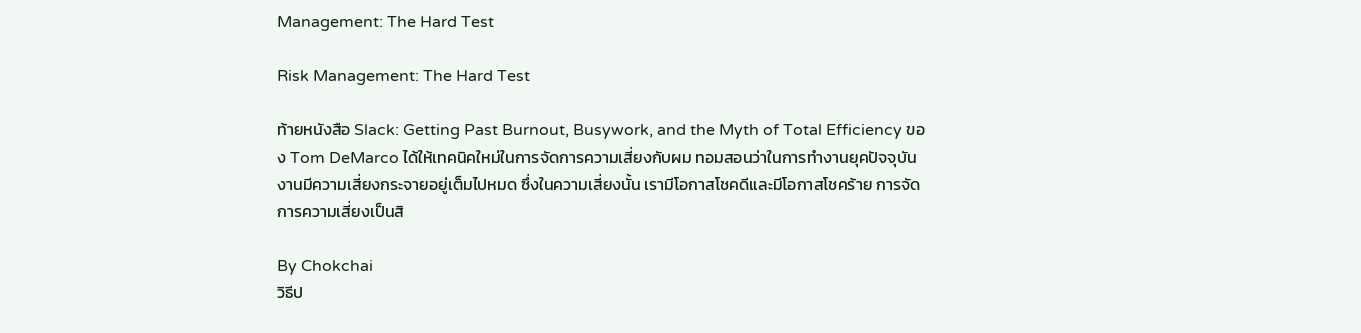Management: The Hard Test

Risk Management: The Hard Test

ท้ายหนังสือ Slack: Getting Past Burnout, Busywork, and the Myth of Total Efficiency ของ Tom DeMarco ได้ให้เทคนิคใหม่ในการจัดการความเสี่ยงกับผม ทอมสอนว่าในการทำงานยุคปัจจุบัน งานมีความเสี่ยงกระจายอยู่เต็มไปหมด ซึ่งในความเสี่ยงนั้น เรามีโอกาสโชคดีและมีโอกาสโชคร้าย การจัดการความเสี่ยงเป็นสิ

By Chokchai
วิธีป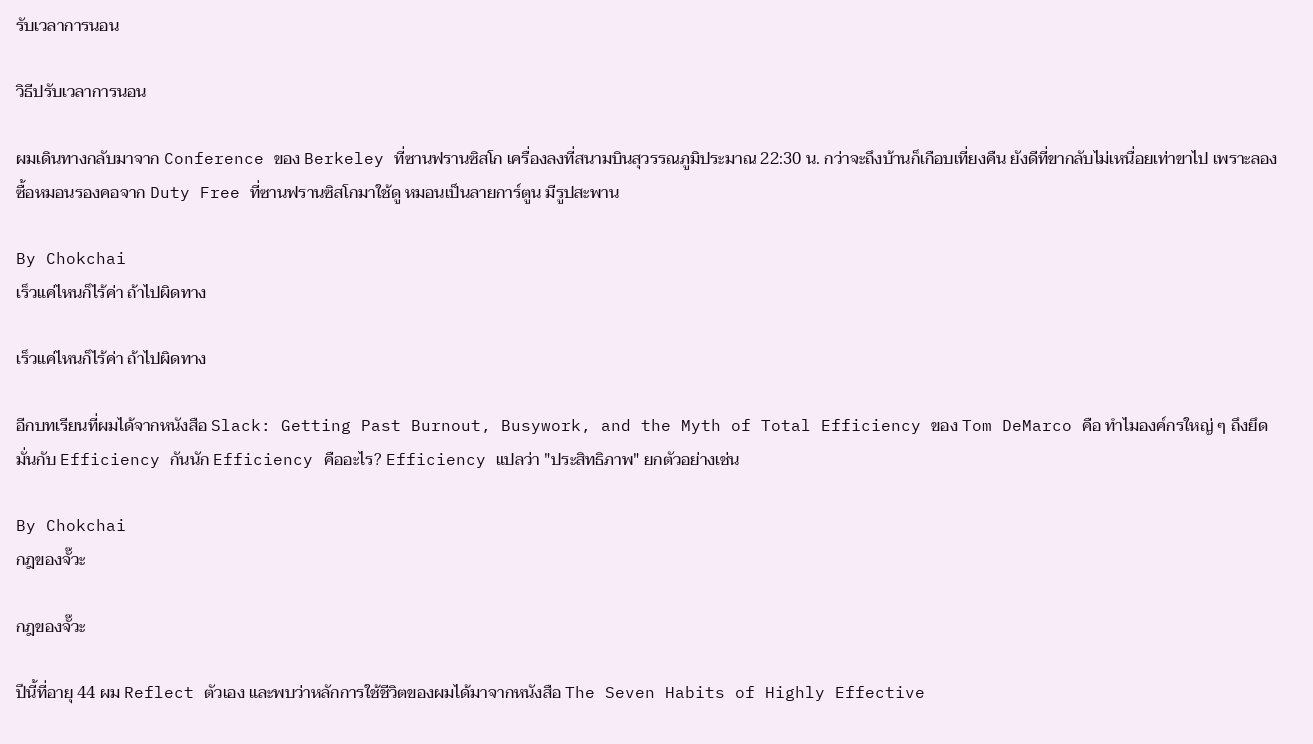รับเวลาการนอน

วิธีปรับเวลาการนอน

ผมเดินทางกลับมาจาก Conference ของ Berkeley ที่ซานฟรานซิสโก เครื่องลงที่สนามบินสุวรรณภูมิประมาณ 22:30 น. กว่าจะถึงบ้านก็เกือบเที่ยงคืน ยังดีที่ขากลับไม่เหนื่อยเท่าขาไป เพราะลองซื้อหมอนรองคอจาก Duty Free ที่ซานฟรานซิสโกมาใช้ดู หมอนเป็นลายการ์ตูน มีรูปสะพาน

By Chokchai
เร็วแค่ไหนก็ไร้ค่า ถ้าไปผิดทาง

เร็วแค่ไหนก็ไร้ค่า ถ้าไปผิดทาง

อีกบทเรียนที่ผมได้จากหนังสือ Slack: Getting Past Burnout, Busywork, and the Myth of Total Efficiency ของ Tom DeMarco คือ ทำไมองค์กรใหญ่ ๆ ถึงยึดมั่นกับ Efficiency กันนัก Efficiency คืออะไร? Efficiency แปลว่า "ประสิทธิภาพ" ยกตัวอย่างเช่น

By Chokchai
กฎของจั๊วะ

กฎของจั๊วะ

ปีนี้ที่อายุ 44 ผม Reflect ตัวเอง และพบว่าหลักการใช้ชีวิตของผมได้มาจากหนังสือ The Seven Habits of Highly Effective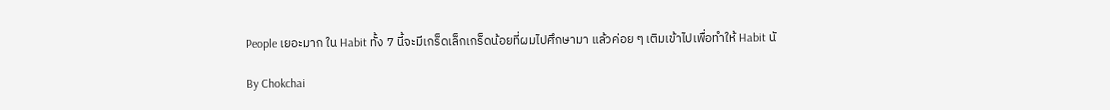People เยอะมาก ใน Habit ทั้ง 7 นี้จะมีเกร็ดเล็กเกร็ดน้อยที่ผมไปศึกษามา แล้วค่อย ๆ เติมเข้าไปเพื่อทำให้ Habit นั

By Chokchai